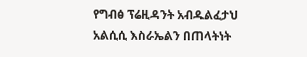የግብፅ ፕሬዚዳንት አብዱልፈታህ አልሲሲ እስራኤልን በጠላትነት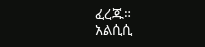ፈረጁ።
አልሲሲ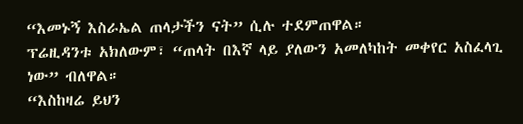“እመኑኝ እስራኤል ጠላታችን ናት” ሲሉ ተደምጠዋል።
ፕሬዚዳንቱ አክለውም፣ “ጠላት በእኛ ላይ ያለውን አመለካከት መቀየር አስፈላጊ ነው” ብለዋል።
“እስከዛሬ ይህን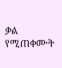ቃል የሚጠቀሙት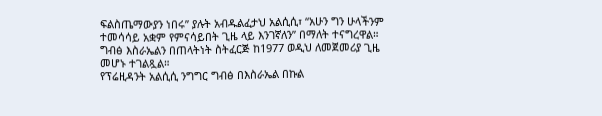ፍልስጤማውያን ነበሩ” ያሉት አብዱልፈታህ አልሲሲ፣ “አሁን ግን ሁላችንም ተመሳሳይ አቋም የምናሳይበት ጊዜ ላይ እንገኛለን” በማለት ተናግረዋል።
ግብፅ እስራኤልን በጠላትነት ስትፈርጅ ከ1977 ወዲህ ለመጀመሪያ ጊዜ መሆኑ ተገልጿል።
የፕሬዚዳንት አልሲሲ ንግግር ግብፅ በእስራኤል በኩል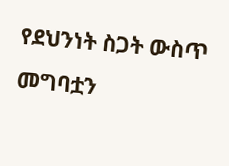የደህንነት ስጋት ውስጥ መግባቷን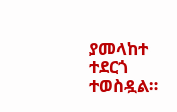ያመላከተ ተደርጎ ተወስዷል።